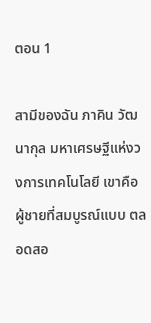ตอน 1

สามีของฉัน ภาคิน วัฒนากุล มหาเศรษฐีแห่งวงการเทคโนโลยี เขาคือผู้ชายที่สมบูรณ์แบบ ตลอดสอ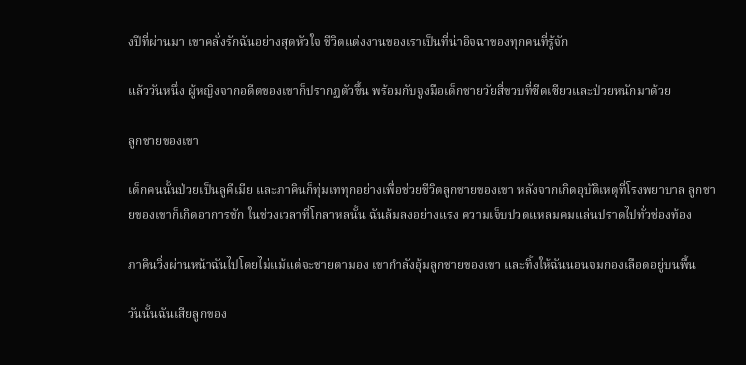งปีที่ผ่านมา เขาคลั่งรักฉันอย่างสุดหัวใจ ชีวิตแต่งงานของเราเป็นที่น่าอิจฉาของทุกคนที่รู้จัก

แล้ววันหนึ่ง ผู้หญิงจากอดีตของเขาก็ปรากฏตัวขึ้น พร้อมกับจูงมือเด็กชายวัยสี่ขวบที่ซีดเซียวและป่วยหนักมาด้วย

ลูกชายของเขา

เด็กคนนั้นป่วยเป็นลูคีเมีย และภาคินก็ทุ่มเททุกอย่างเพื่อช่วยชีวิตลูกชายของเขา หลังจากเกิดอุบัติเหตุที่โรงพยาบาล ลูกชายของเขาก็เกิดอาการชัก ในช่วงเวลาที่โกลาหลนั้น ฉันล้มลงอย่างแรง ความเจ็บปวดแหลมคมแล่นปราดไปทั่วช่องท้อง

ภาคินวิ่งผ่านหน้าฉันไปโดยไม่แม้แต่จะชายตามอง เขากำลังอุ้มลูกชายของเขา และทิ้งให้ฉันนอนจมกองเลือดอยู่บนพื้น

วันนั้นฉันเสียลูกของ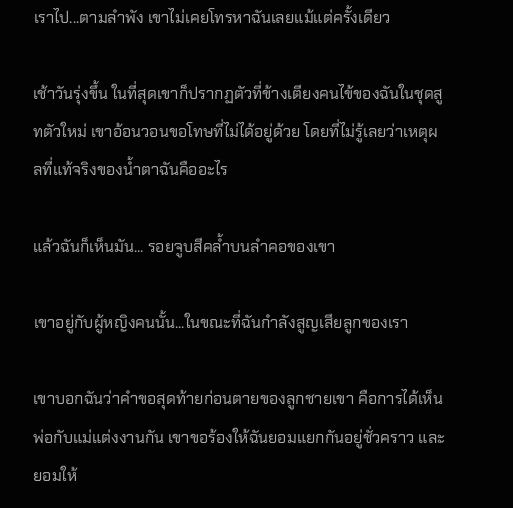เราไป...ตามลำพัง เขาไม่เคยโทรหาฉันเลยแม้แต่ครั้งเดียว

เช้าวันรุ่งขึ้น ในที่สุดเขาก็ปรากฏตัวที่ข้างเตียงคนไข้ของฉันในชุดสูทตัวใหม่ เขาอ้อนวอนขอโทษที่ไม่ได้อยู่ด้วย โดยที่ไม่รู้เลยว่าเหตุผลที่แท้จริงของน้ำตาฉันคืออะไร

แล้วฉันก็เห็นมัน... รอยจูบสีคล้ำบนลำคอของเขา

เขาอยู่กับผู้หญิงคนนั้น...ในขณะที่ฉันกำลังสูญเสียลูกของเรา

เขาบอกฉันว่าคำขอสุดท้ายก่อนตายของลูกชายเขา คือการได้เห็นพ่อกับแม่แต่งงานกัน เขาขอร้องให้ฉันยอมแยกกันอยู่ชั่วคราว และยอมให้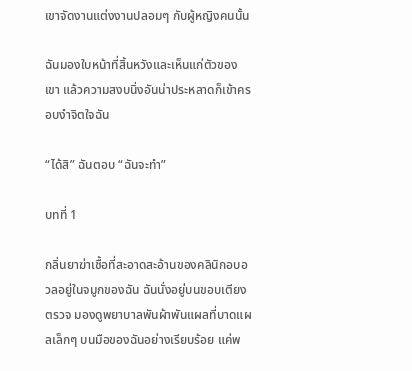เขาจัดงานแต่งงานปลอมๆ กับผู้หญิงคนนั้น

ฉันมองใบหน้าที่สิ้นหวังและเห็นแก่ตัวของเขา แล้วความสงบนิ่งอันน่าประหลาดก็เข้าครอบงำจิตใจฉัน

“ได้สิ” ฉันตอบ “ฉันจะทำ”

บทที่ 1

กลิ่นยาฆ่าเชื้อที่สะอาดสะอ้านของคลินิกอบอวลอยู่ในจมูกของฉัน ฉันนั่งอยู่บนขอบเตียงตรวจ มองดูพยาบาลพันผ้าพันแผลที่บาดแผลเล็กๆ บนมือของฉันอย่างเรียบร้อย แค่พ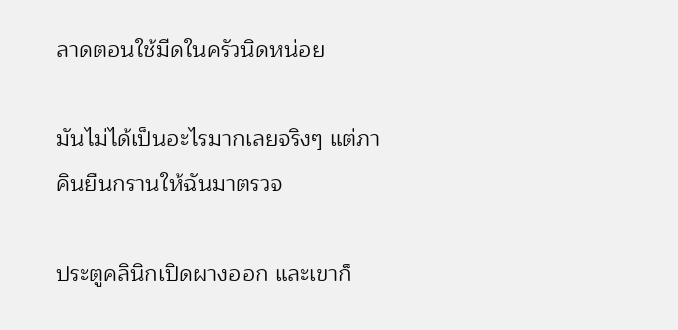ลาดตอนใช้มีดในครัวนิดหน่อย

มันไม่ได้เป็นอะไรมากเลยจริงๆ แต่ภาคินยืนกรานให้ฉันมาตรวจ

ประตูคลินิกเปิดผางออก และเขาก็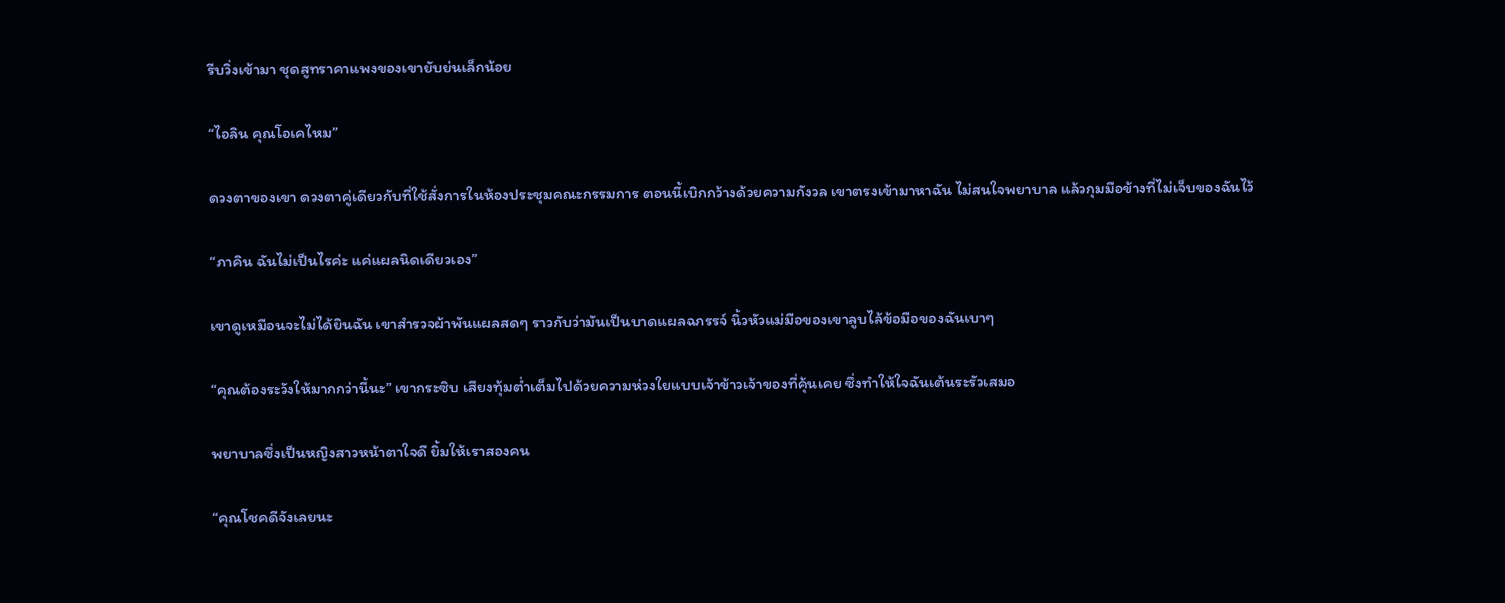รีบวิ่งเข้ามา ชุดสูทราคาแพงของเขายับย่นเล็กน้อย

“ไอลิน คุณโอเคไหม”

ดวงตาของเขา ดวงตาคู่เดียวกับที่ใช้สั่งการในห้องประชุมคณะกรรมการ ตอนนี้เบิกกว้างด้วยความกังวล เขาตรงเข้ามาหาฉัน ไม่สนใจพยาบาล แล้วกุมมือข้างที่ไม่เจ็บของฉันไว้

“ภาคิน ฉันไม่เป็นไรค่ะ แค่แผลนิดเดียวเอง”

เขาดูเหมือนจะไม่ได้ยินฉัน เขาสำรวจผ้าพันแผลสดๆ ราวกับว่ามันเป็นบาดแผลฉกรรจ์ นิ้วหัวแม่มือของเขาลูบไล้ข้อมือของฉันเบาๆ

“คุณต้องระวังให้มากกว่านี้นะ” เขากระซิบ เสียงทุ้มต่ำเต็มไปด้วยความห่วงใยแบบเจ้าข้าวเจ้าของที่คุ้นเคย ซึ่งทำให้ใจฉันเต้นระรัวเสมอ

พยาบาลซึ่งเป็นหญิงสาวหน้าตาใจดี ยิ้มให้เราสองคน

“คุณโชคดีจังเลยนะ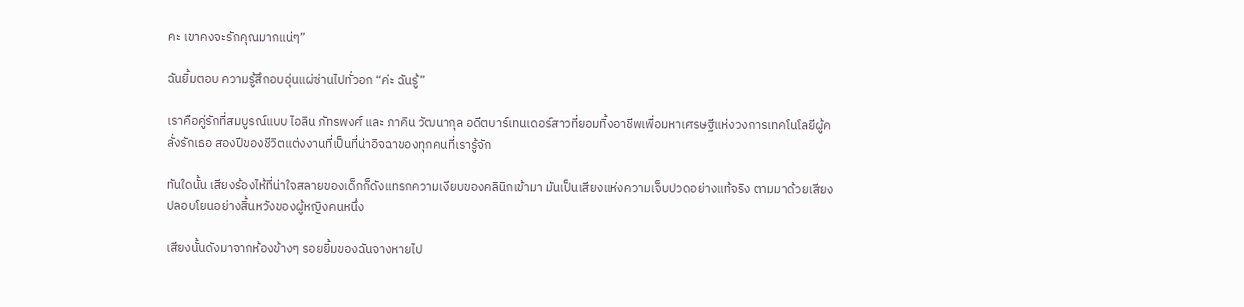คะ เขาคงจะรักคุณมากแน่ๆ”

ฉันยิ้มตอบ ความรู้สึกอบอุ่นแผ่ซ่านไปทั่วอก “ค่ะ ฉันรู้”

เราคือคู่รักที่สมบูรณ์แบบ ไอลิน ภัทรพงศ์ และ ภาคิน วัฒนากุล อดีตบาร์เทนเดอร์สาวที่ยอมทิ้งอาชีพเพื่อมหาเศรษฐีแห่งวงการเทคโนโลยีผู้คลั่งรักเธอ สองปีของชีวิตแต่งงานที่เป็นที่น่าอิจฉาของทุกคนที่เรารู้จัก

ทันใดนั้น เสียงร้องไห้ที่น่าใจสลายของเด็กก็ดังแทรกความเงียบของคลินิกเข้ามา มันเป็นเสียงแห่งความเจ็บปวดอย่างแท้จริง ตามมาด้วยเสียงปลอบโยนอย่างสิ้นหวังของผู้หญิงคนหนึ่ง

เสียงนั้นดังมาจากห้องข้างๆ รอยยิ้มของฉันจางหายไป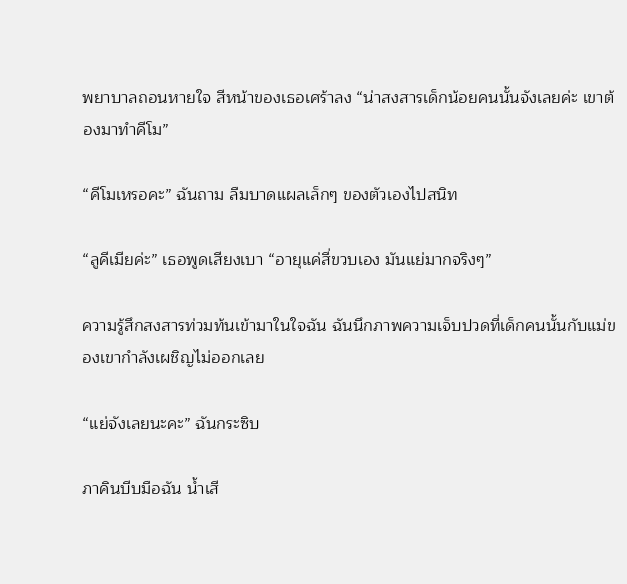พยาบาลถอนหายใจ สีหน้าของเธอเศร้าลง “น่าสงสารเด็กน้อยคนนั้นจังเลยค่ะ เขาต้องมาทำคีโม”

“คีโมเหรอคะ” ฉันถาม ลืมบาดแผลเล็กๆ ของตัวเองไปสนิท

“ลูคีเมียค่ะ” เธอพูดเสียงเบา “อายุแค่สี่ขวบเอง มันแย่มากจริงๆ”

ความรู้สึกสงสารท่วมท้นเข้ามาในใจฉัน ฉันนึกภาพความเจ็บปวดที่เด็กคนนั้นกับแม่ของเขากำลังเผชิญไม่ออกเลย

“แย่จังเลยนะคะ” ฉันกระซิบ

ภาคินบีบมือฉัน น้ำเสี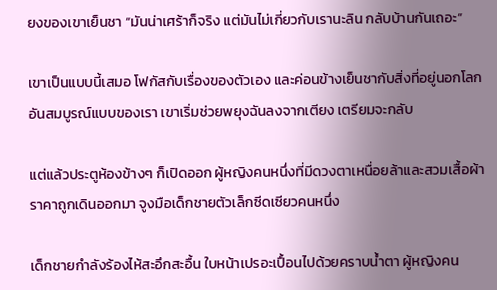ยงของเขาเย็นชา “มันน่าเศร้าก็จริง แต่มันไม่เกี่ยวกับเรานะลิน กลับบ้านกันเถอะ”

เขาเป็นแบบนี้เสมอ โฟกัสกับเรื่องของตัวเอง และค่อนข้างเย็นชากับสิ่งที่อยู่นอกโลกอันสมบูรณ์แบบของเรา เขาเริ่มช่วยพยุงฉันลงจากเตียง เตรียมจะกลับ

แต่แล้วประตูห้องข้างๆ ก็เปิดออก ผู้หญิงคนหนึ่งที่มีดวงตาเหนื่อยล้าและสวมเสื้อผ้าราคาถูกเดินออกมา จูงมือเด็กชายตัวเล็กซีดเซียวคนหนึ่ง

เด็กชายกำลังร้องไห้สะอึกสะอื้น ใบหน้าเปรอะเปื้อนไปด้วยคราบน้ำตา ผู้หญิงคน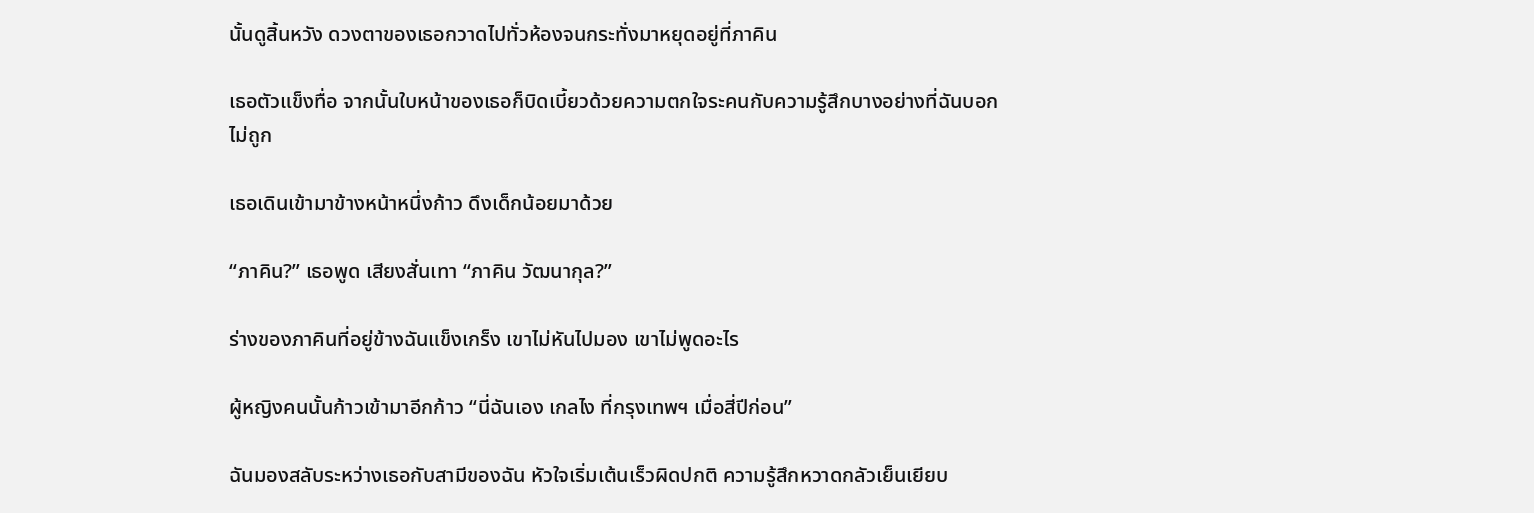นั้นดูสิ้นหวัง ดวงตาของเธอกวาดไปทั่วห้องจนกระทั่งมาหยุดอยู่ที่ภาคิน

เธอตัวแข็งทื่อ จากนั้นใบหน้าของเธอก็บิดเบี้ยวด้วยความตกใจระคนกับความรู้สึกบางอย่างที่ฉันบอกไม่ถูก

เธอเดินเข้ามาข้างหน้าหนึ่งก้าว ดึงเด็กน้อยมาด้วย

“ภาคิน?” เธอพูด เสียงสั่นเทา “ภาคิน วัฒนากุล?”

ร่างของภาคินที่อยู่ข้างฉันแข็งเกร็ง เขาไม่หันไปมอง เขาไม่พูดอะไร

ผู้หญิงคนนั้นก้าวเข้ามาอีกก้าว “นี่ฉันเอง เกลไง ที่กรุงเทพฯ เมื่อสี่ปีก่อน”

ฉันมองสลับระหว่างเธอกับสามีของฉัน หัวใจเริ่มเต้นเร็วผิดปกติ ความรู้สึกหวาดกลัวเย็นเยียบ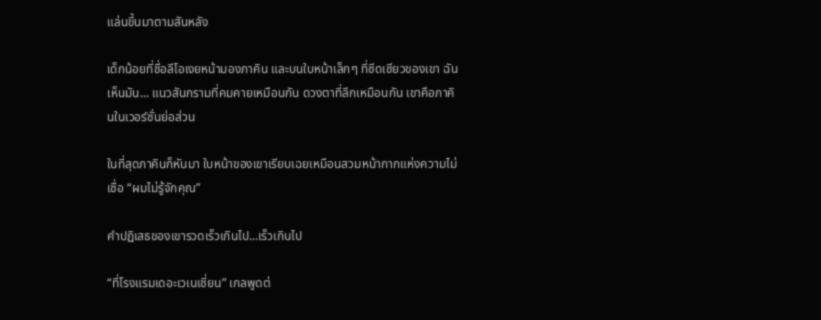แล่นขึ้นมาตามสันหลัง

เด็กน้อยที่ชื่อลีโอเงยหน้ามองภาคิน และบนใบหน้าเล็กๆ ที่ซีดเซียวของเขา ฉันเห็นมัน... แนวสันกรามที่คมคายเหมือนกัน ดวงตาที่ลึกเหมือนกัน เขาคือภาคินในเวอร์ชั่นย่อส่วน

ในที่สุดภาคินก็หันมา ใบหน้าของเขาเรียบเฉยเหมือนสวมหน้ากากแห่งความไม่เชื่อ “ผมไม่รู้จักคุณ”

คำปฏิเสธของเขารวดเร็วเกินไป...เร็วเกินไป

“ที่โรงแรมเดอะเวเนเชี่ยน” เกลพูดต่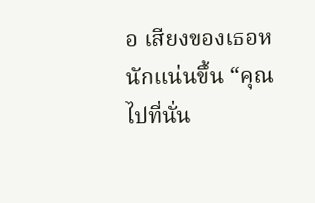อ เสียงของเธอหนักแน่นขึ้น “คุณไปที่นั่น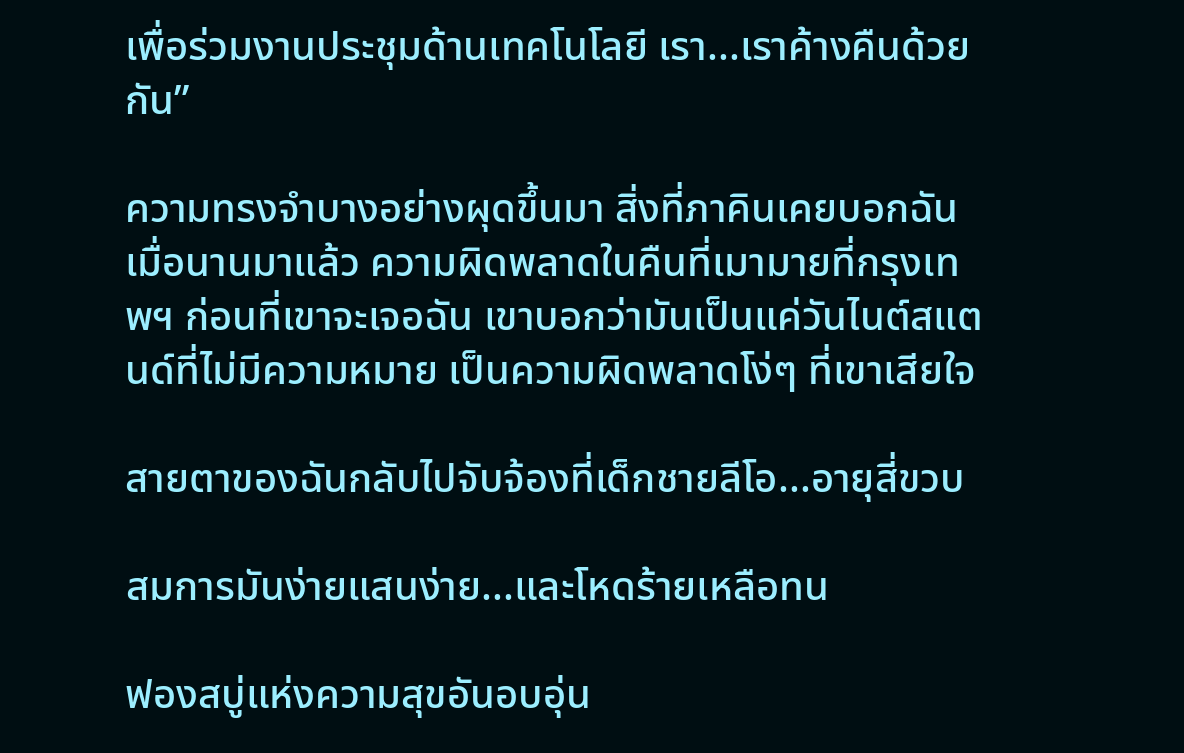เพื่อร่วมงานประชุมด้านเทคโนโลยี เรา...เราค้างคืนด้วยกัน”

ความทรงจำบางอย่างผุดขึ้นมา สิ่งที่ภาคินเคยบอกฉันเมื่อนานมาแล้ว ความผิดพลาดในคืนที่เมามายที่กรุงเทพฯ ก่อนที่เขาจะเจอฉัน เขาบอกว่ามันเป็นแค่วันไนต์สแตนด์ที่ไม่มีความหมาย เป็นความผิดพลาดโง่ๆ ที่เขาเสียใจ

สายตาของฉันกลับไปจับจ้องที่เด็กชายลีโอ...อายุสี่ขวบ

สมการมันง่ายแสนง่าย...และโหดร้ายเหลือทน

ฟองสบู่แห่งความสุขอันอบอุ่น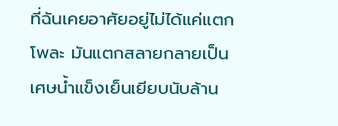ที่ฉันเคยอาศัยอยู่ไม่ได้แค่แตกโพละ มันแตกสลายกลายเป็นเศษน้ำแข็งเย็นเยียบนับล้าน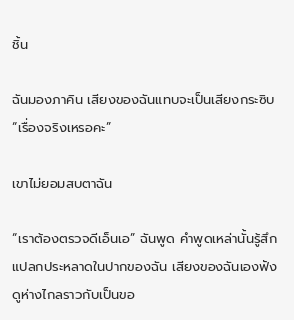ชิ้น

ฉันมองภาคิน เสียงของฉันแทบจะเป็นเสียงกระซิบ “เรื่องจริงเหรอคะ”

เขาไม่ยอมสบตาฉัน

“เราต้องตรวจดีเอ็นเอ” ฉันพูด คำพูดเหล่านั้นรู้สึกแปลกประหลาดในปากของฉัน เสียงของฉันเองฟังดูห่างไกลราวกับเป็นขอ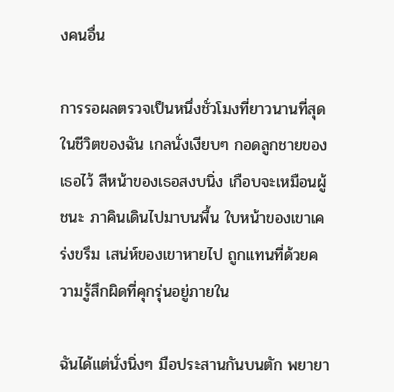งคนอื่น

การรอผลตรวจเป็นหนึ่งชั่วโมงที่ยาวนานที่สุดในชีวิตของฉัน เกลนั่งเงียบๆ กอดลูกชายของเธอไว้ สีหน้าของเธอสงบนิ่ง เกือบจะเหมือนผู้ชนะ ภาคินเดินไปมาบนพื้น ใบหน้าของเขาเคร่งขรึม เสน่ห์ของเขาหายไป ถูกแทนที่ด้วยความรู้สึกผิดที่คุกรุ่นอยู่ภายใน

ฉันได้แต่นั่งนิ่งๆ มือประสานกันบนตัก พยายา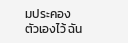มประคองตัวเองไว้ ฉัน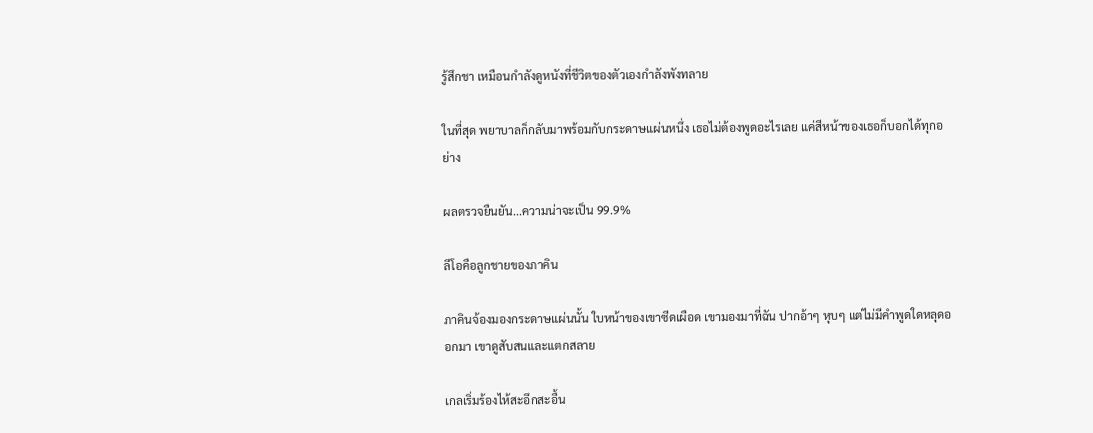รู้สึกชา เหมือนกำลังดูหนังที่ชีวิตของตัวเองกำลังพังทลาย

ในที่สุด พยาบาลก็กลับมาพร้อมกับกระดาษแผ่นหนึ่ง เธอไม่ต้องพูดอะไรเลย แค่สีหน้าของเธอก็บอกได้ทุกอย่าง

ผลตรวจยืนยัน...ความน่าจะเป็น 99.9%

ลีโอคือลูกชายของภาคิน

ภาคินจ้องมองกระดาษแผ่นนั้น ใบหน้าของเขาซีดเผือด เขามองมาที่ฉัน ปากอ้าๆ หุบๆ แต่ไม่มีคำพูดใดหลุดออกมา เขาดูสับสนและแตกสลาย

เกลเริ่มร้องไห้สะอึกสะอื้น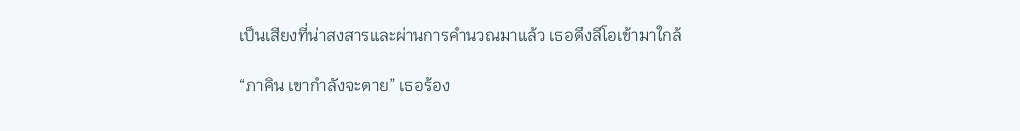เป็นเสียงที่น่าสงสารและผ่านการคำนวณมาแล้ว เธอดึงลีโอเข้ามาใกล้

“ภาคิน เขากำลังจะตาย” เธอร้อง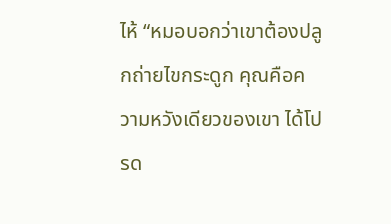ไห้ “หมอบอกว่าเขาต้องปลูกถ่ายไขกระดูก คุณคือความหวังเดียวของเขา ได้โปรด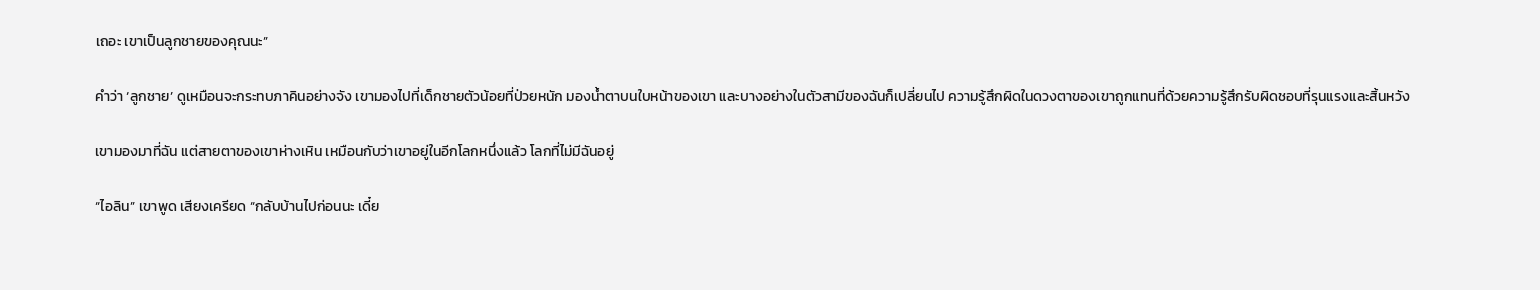เถอะ เขาเป็นลูกชายของคุณนะ”

คำว่า ‘ลูกชาย’ ดูเหมือนจะกระทบภาคินอย่างจัง เขามองไปที่เด็กชายตัวน้อยที่ป่วยหนัก มองน้ำตาบนใบหน้าของเขา และบางอย่างในตัวสามีของฉันก็เปลี่ยนไป ความรู้สึกผิดในดวงตาของเขาถูกแทนที่ด้วยความรู้สึกรับผิดชอบที่รุนแรงและสิ้นหวัง

เขามองมาที่ฉัน แต่สายตาของเขาห่างเหิน เหมือนกับว่าเขาอยู่ในอีกโลกหนึ่งแล้ว โลกที่ไม่มีฉันอยู่

“ไอลิน” เขาพูด เสียงเครียด “กลับบ้านไปก่อนนะ เดี๋ย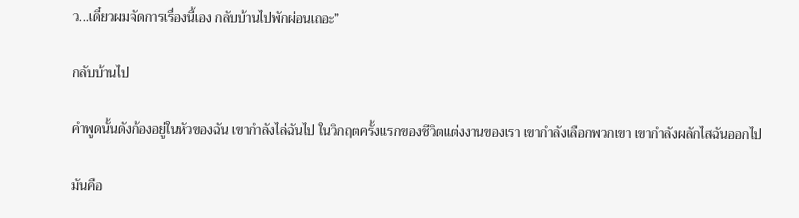ว...เดี๋ยวผมจัดการเรื่องนี้เอง กลับบ้านไปพักผ่อนเถอะ”

กลับบ้านไป

คำพูดนั้นดังก้องอยู่ในหัวของฉัน เขากำลังไล่ฉันไป ในวิกฤตครั้งแรกของชีวิตแต่งงานของเรา เขากำลังเลือกพวกเขา เขากำลังผลักไสฉันออกไป

มันคือ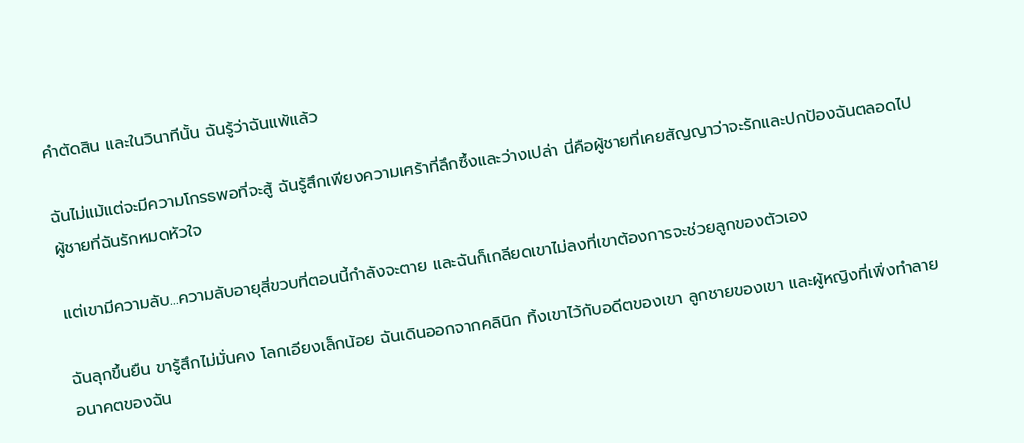คำตัดสิน และในวินาทีนั้น ฉันรู้ว่าฉันแพ้แล้ว

ฉันไม่แม้แต่จะมีความโกรธพอที่จะสู้ ฉันรู้สึกเพียงความเศร้าที่ลึกซึ้งและว่างเปล่า นี่คือผู้ชายที่เคยสัญญาว่าจะรักและปกป้องฉันตลอดไป ผู้ชายที่ฉันรักหมดหัวใจ

แต่เขามีความลับ...ความลับอายุสี่ขวบที่ตอนนี้กำลังจะตาย และฉันก็เกลียดเขาไม่ลงที่เขาต้องการจะช่วยลูกของตัวเอง

ฉันลุกขึ้นยืน ขารู้สึกไม่มั่นคง โลกเอียงเล็กน้อย ฉันเดินออกจากคลินิก ทิ้งเขาไว้กับอดีตของเขา ลูกชายของเขา และผู้หญิงที่เพิ่งทำลายอนาคตของฉัน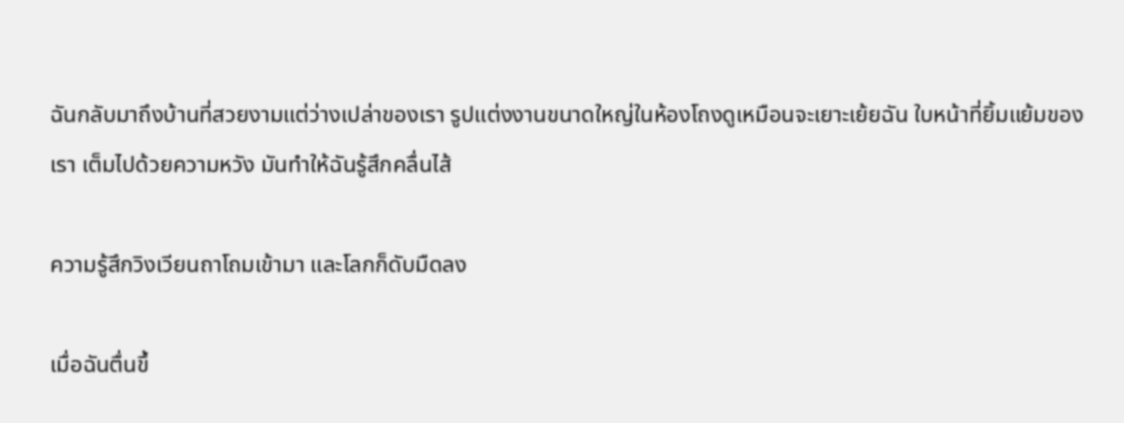ฉันกลับมาถึงบ้านที่สวยงามแต่ว่างเปล่าของเรา รูปแต่งงานขนาดใหญ่ในห้องโถงดูเหมือนจะเยาะเย้ยฉัน ใบหน้าที่ยิ้มแย้มของเรา เต็มไปด้วยความหวัง มันทำให้ฉันรู้สึกคลื่นไส้

ความรู้สึกวิงเวียนถาโถมเข้ามา และโลกก็ดับมืดลง

เมื่อฉันตื่นขึ้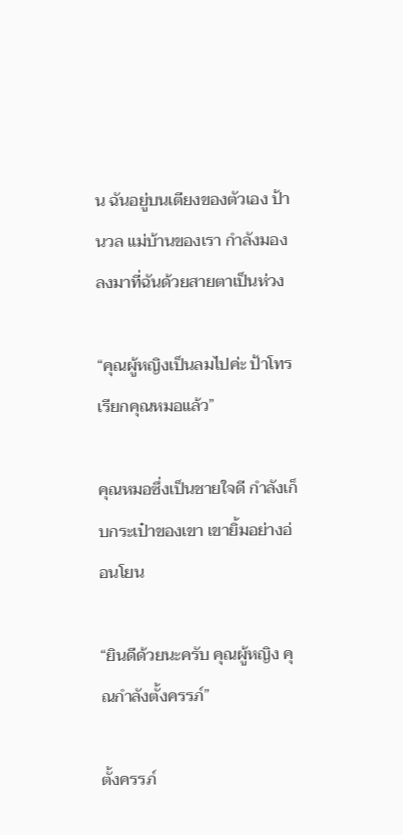น ฉันอยู่บนเตียงของตัวเอง ป้านวล แม่บ้านของเรา กำลังมองลงมาที่ฉันด้วยสายตาเป็นห่วง

“คุณผู้หญิงเป็นลมไปค่ะ ป้าโทรเรียกคุณหมอแล้ว”

คุณหมอซึ่งเป็นชายใจดี กำลังเก็บกระเป๋าของเขา เขายิ้มอย่างอ่อนโยน

“ยินดีด้วยนะครับ คุณผู้หญิง คุณกำลังตั้งครรภ์”

ตั้งครรภ์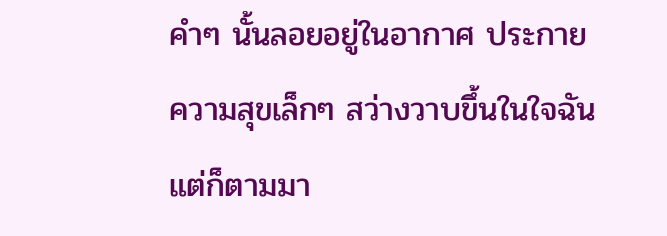คำๆ นั้นลอยอยู่ในอากาศ ประกายความสุขเล็กๆ สว่างวาบขึ้นในใจฉัน แต่ก็ตามมา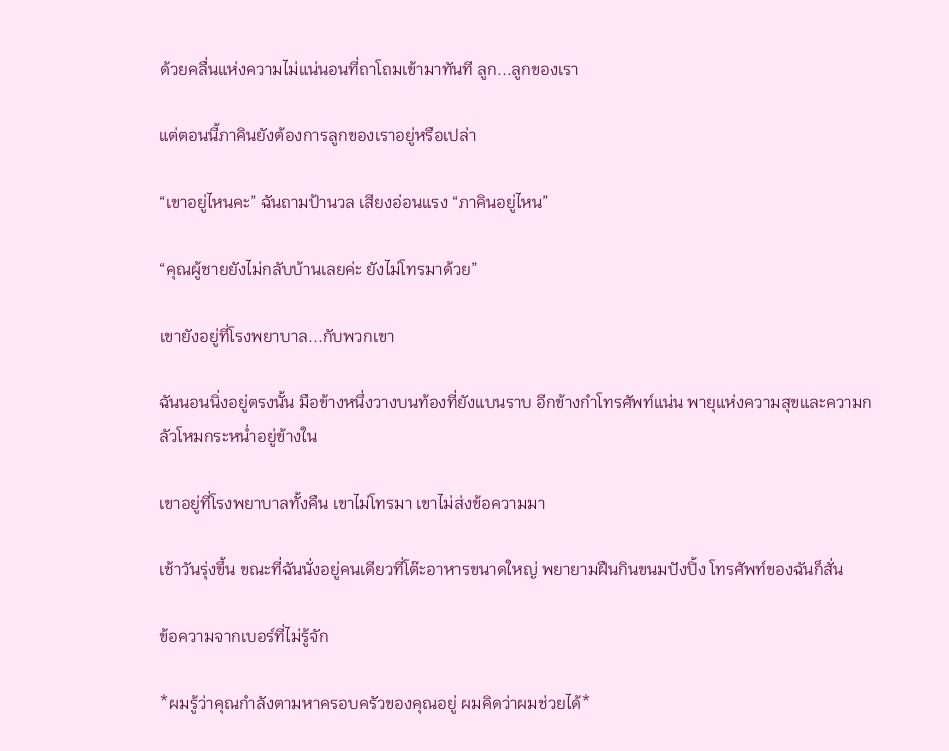ด้วยคลื่นแห่งความไม่แน่นอนที่ถาโถมเข้ามาทันที ลูก...ลูกของเรา

แต่ตอนนี้ภาคินยังต้องการลูกของเราอยู่หรือเปล่า

“เขาอยู่ไหนคะ” ฉันถามป้านวล เสียงอ่อนแรง “ภาคินอยู่ไหน”

“คุณผู้ชายยังไม่กลับบ้านเลยค่ะ ยังไม่โทรมาด้วย”

เขายังอยู่ที่โรงพยาบาล...กับพวกเขา

ฉันนอนนิ่งอยู่ตรงนั้น มือข้างหนึ่งวางบนท้องที่ยังแบนราบ อีกข้างกำโทรศัพท์แน่น พายุแห่งความสุขและความกลัวโหมกระหน่ำอยู่ข้างใน

เขาอยู่ที่โรงพยาบาลทั้งคืน เขาไม่โทรมา เขาไม่ส่งข้อความมา

เช้าวันรุ่งขึ้น ขณะที่ฉันนั่งอยู่คนเดียวที่โต๊ะอาหารขนาดใหญ่ พยายามฝืนกินขนมปังปิ้ง โทรศัพท์ของฉันก็สั่น

ข้อความจากเบอร์ที่ไม่รู้จัก

*ผมรู้ว่าคุณกำลังตามหาครอบครัวของคุณอยู่ ผมคิดว่าผมช่วยได้*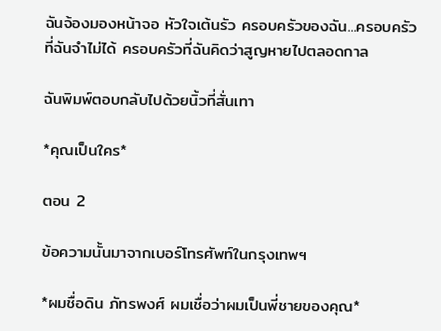ฉันจ้องมองหน้าจอ หัวใจเต้นรัว ครอบครัวของฉัน...ครอบครัวที่ฉันจำไม่ได้ ครอบครัวที่ฉันคิดว่าสูญหายไปตลอดกาล

ฉันพิมพ์ตอบกลับไปด้วยนิ้วที่สั่นเทา

*คุณเป็นใคร*

ตอน 2

ข้อความนั้นมาจากเบอร์โทรศัพท์ในกรุงเทพฯ

*ผมชื่อดิน ภัทรพงศ์ ผมเชื่อว่าผมเป็นพี่ชายของคุณ*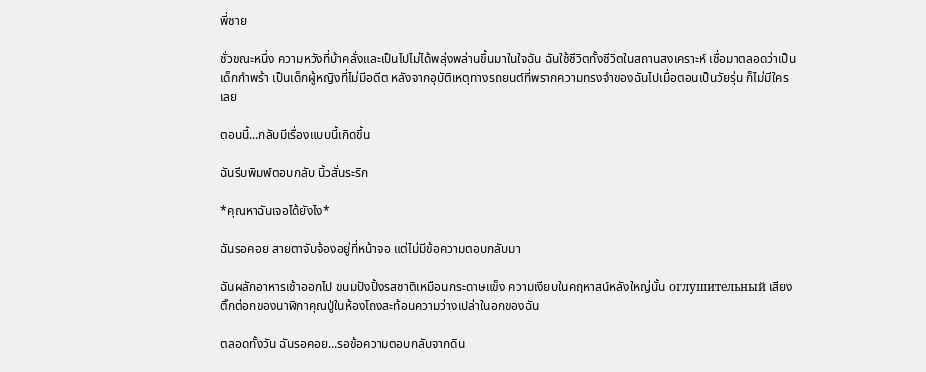พี่ชาย

ชั่วขณะหนึ่ง ความหวังที่บ้าคลั่งและเป็นไปไม่ได้พลุ่งพล่านขึ้นมาในใจฉัน ฉันใช้ชีวิตทั้งชีวิตในสถานสงเคราะห์ เชื่อมาตลอดว่าเป็นเด็กกำพร้า เป็นเด็กผู้หญิงที่ไม่มีอดีต หลังจากอุบัติเหตุทางรถยนต์ที่พรากความทรงจำของฉันไปเมื่อตอนเป็นวัยรุ่น ก็ไม่มีใครเลย

ตอนนี้...กลับมีเรื่องแบบนี้เกิดขึ้น

ฉันรีบพิมพ์ตอบกลับ นิ้วสั่นระริก

*คุณหาฉันเจอได้ยังไง*

ฉันรอคอย สายตาจับจ้องอยู่ที่หน้าจอ แต่ไม่มีข้อความตอบกลับมา

ฉันผลักอาหารเช้าออกไป ขนมปังปิ้งรสชาติเหมือนกระดาษแข็ง ความเงียบในคฤหาสน์หลังใหญ่นั้น оглушительный เสียงติ๊กต่อกของนาฬิกาคุณปู่ในห้องโถงสะท้อนความว่างเปล่าในอกของฉัน

ตลอดทั้งวัน ฉันรอคอย...รอข้อความตอบกลับจากดิน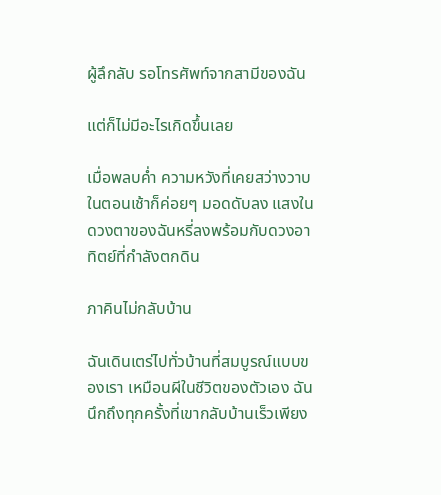ผู้ลึกลับ รอโทรศัพท์จากสามีของฉัน

แต่ก็ไม่มีอะไรเกิดขึ้นเลย

เมื่อพลบค่ำ ความหวังที่เคยสว่างวาบในตอนเช้าก็ค่อยๆ มอดดับลง แสงในดวงตาของฉันหรี่ลงพร้อมกับดวงอาทิตย์ที่กำลังตกดิน

ภาคินไม่กลับบ้าน

ฉันเดินเตร่ไปทั่วบ้านที่สมบูรณ์แบบของเรา เหมือนผีในชีวิตของตัวเอง ฉันนึกถึงทุกครั้งที่เขากลับบ้านเร็วเพียง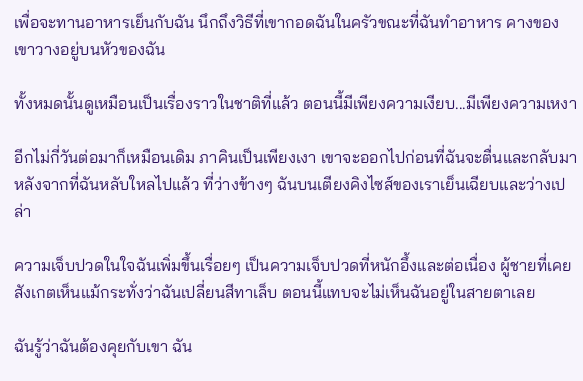เพื่อจะทานอาหารเย็นกับฉัน นึกถึงวิธีที่เขากอดฉันในครัวขณะที่ฉันทำอาหาร คางของเขาวางอยู่บนหัวของฉัน

ทั้งหมดนั้นดูเหมือนเป็นเรื่องราวในชาติที่แล้ว ตอนนี้มีเพียงความเงียบ...มีเพียงความเหงา

อีกไม่กี่วันต่อมาก็เหมือนเดิม ภาคินเป็นเพียงเงา เขาจะออกไปก่อนที่ฉันจะตื่นและกลับมาหลังจากที่ฉันหลับใหลไปแล้ว ที่ว่างข้างๆ ฉันบนเตียงคิงไซส์ของเราเย็นเฉียบและว่างเปล่า

ความเจ็บปวดในใจฉันเพิ่มขึ้นเรื่อยๆ เป็นความเจ็บปวดที่หนักอึ้งและต่อเนื่อง ผู้ชายที่เคยสังเกตเห็นแม้กระทั่งว่าฉันเปลี่ยนสีทาเล็บ ตอนนี้แทบจะไม่เห็นฉันอยู่ในสายตาเลย

ฉันรู้ว่าฉันต้องคุยกับเขา ฉัน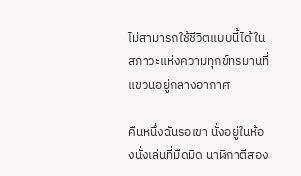ไม่สามารถใช้ชีวิตแบบนี้ได้ ในสภาวะแห่งความทุกข์ทรมานที่แขวนอยู่กลางอากาศ

คืนหนึ่งฉันรอเขา นั่งอยู่ในห้องนั่งเล่นที่มืดมิด นาฬิกาตีสอง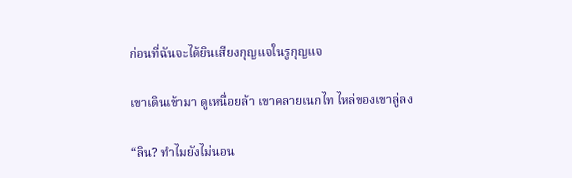ก่อนที่ฉันจะได้ยินเสียงกุญแจในรูกุญแจ

เขาเดินเข้ามา ดูเหนื่อยล้า เขาคลายเนกไท ไหล่ของเขาลู่ลง

“ลิน? ทำไมยังไม่นอน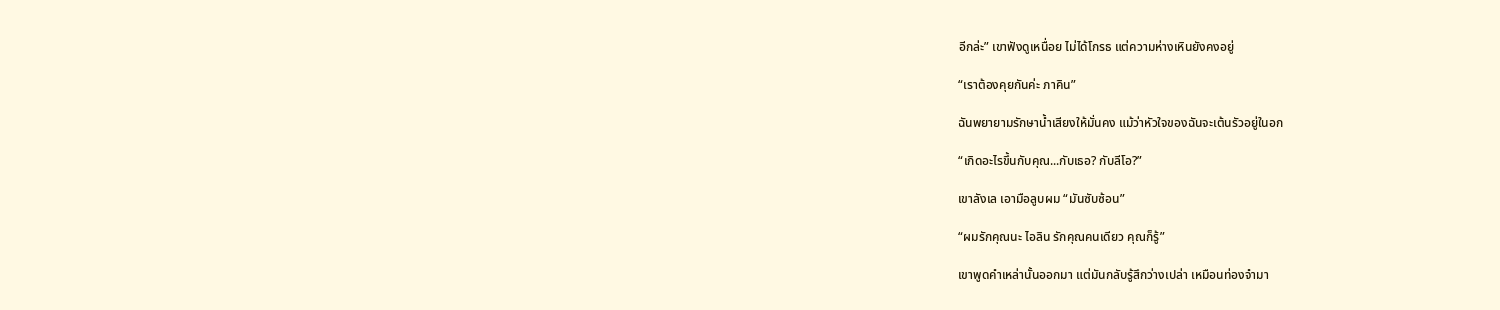อีกล่ะ” เขาฟังดูเหนื่อย ไม่ได้โกรธ แต่ความห่างเหินยังคงอยู่

“เราต้องคุยกันค่ะ ภาคิน”

ฉันพยายามรักษาน้ำเสียงให้มั่นคง แม้ว่าหัวใจของฉันจะเต้นรัวอยู่ในอก

“เกิดอะไรขึ้นกับคุณ...กับเธอ? กับลีโอ?”

เขาลังเล เอามือลูบผม “มันซับซ้อน”

“ผมรักคุณนะ ไอลิน รักคุณคนเดียว คุณก็รู้”

เขาพูดคำเหล่านั้นออกมา แต่มันกลับรู้สึกว่างเปล่า เหมือนท่องจำมา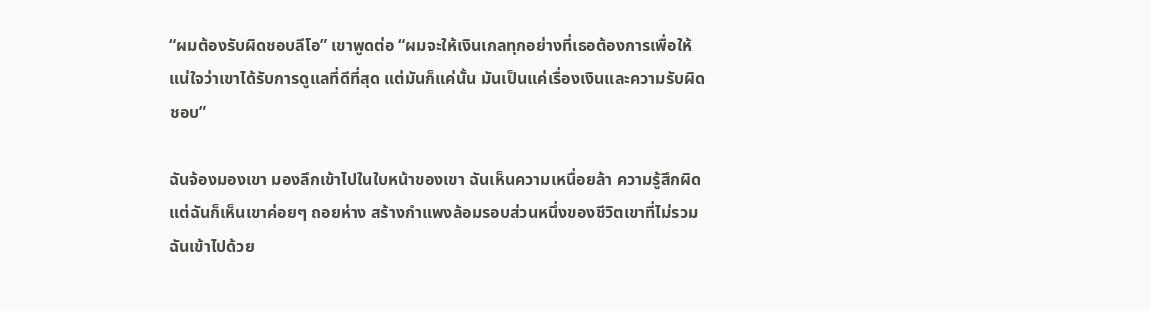“ผมต้องรับผิดชอบลีโอ” เขาพูดต่อ “ผมจะให้เงินเกลทุกอย่างที่เธอต้องการเพื่อให้แน่ใจว่าเขาได้รับการดูแลที่ดีที่สุด แต่มันก็แค่นั้น มันเป็นแค่เรื่องเงินและความรับผิดชอบ”

ฉันจ้องมองเขา มองลึกเข้าไปในใบหน้าของเขา ฉันเห็นความเหนื่อยล้า ความรู้สึกผิด แต่ฉันก็เห็นเขาค่อยๆ ถอยห่าง สร้างกำแพงล้อมรอบส่วนหนึ่งของชีวิตเขาที่ไม่รวมฉันเข้าไปด้วย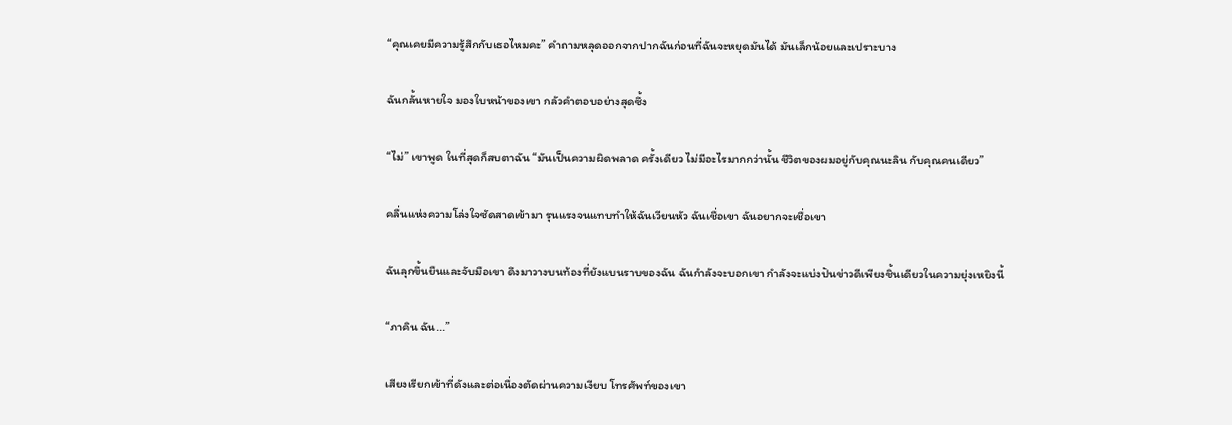“คุณเคยมีความรู้สึกกับเธอไหมคะ” คำถามหลุดออกจากปากฉันก่อนที่ฉันจะหยุดมันได้ มันเล็กน้อยและเปราะบาง

ฉันกลั้นหายใจ มองใบหน้าของเขา กลัวคำตอบอย่างสุดซึ้ง

“ไม่” เขาพูด ในที่สุดก็สบตาฉัน “มันเป็นความผิดพลาด ครั้งเดียว ไม่มีอะไรมากกว่านั้น ชีวิตของผมอยู่กับคุณนะลิน กับคุณคนเดียว”

คลื่นแห่งความโล่งใจซัดสาดเข้ามา รุนแรงจนแทบทำให้ฉันเวียนหัว ฉันเชื่อเขา ฉันอยากจะเชื่อเขา

ฉันลุกขึ้นยืนและจับมือเขา ดึงมาวางบนท้องที่ยังแบนราบของฉัน ฉันกำลังจะบอกเขา กำลังจะแบ่งปันข่าวดีเพียงชิ้นเดียวในความยุ่งเหยิงนี้

“ภาคิน ฉัน...”

เสียงเรียกเข้าที่ดังและต่อเนื่องตัดผ่านความเงียบ โทรศัพท์ของเขา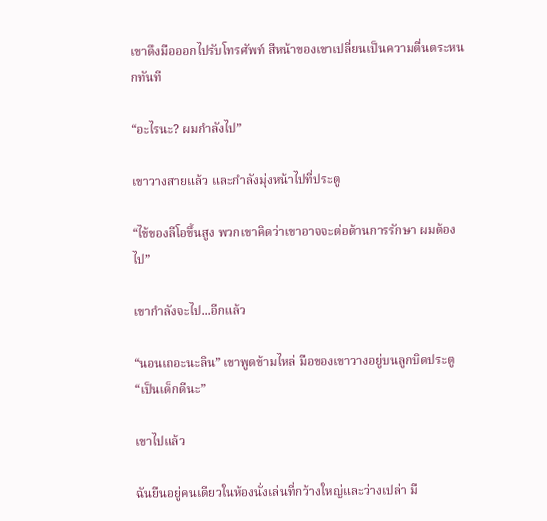เขาดึงมือออกไปรับโทรศัพท์ สีหน้าของเขาเปลี่ยนเป็นความตื่นตระหนกทันที

“อะไรนะ? ผมกำลังไป”

เขาวางสายแล้ว และกำลังมุ่งหน้าไปที่ประตู

“ไข้ของลีโอขึ้นสูง พวกเขาคิดว่าเขาอาจจะต่อต้านการรักษา ผมต้องไป”

เขากำลังจะไป...อีกแล้ว

“นอนเถอะนะลิน” เขาพูดข้ามไหล่ มือของเขาวางอยู่บนลูกบิดประตู “เป็นเด็กดีนะ”

เขาไปแล้ว

ฉันยืนอยู่คนเดียวในห้องนั่งเล่นที่กว้างใหญ่และว่างเปล่า มื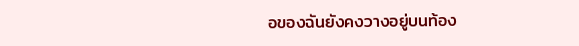อของฉันยังคงวางอยู่บนท้อง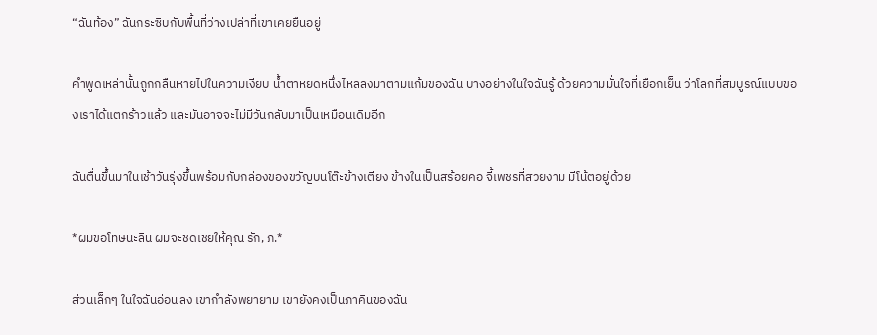“ฉันท้อง” ฉันกระซิบกับพื้นที่ว่างเปล่าที่เขาเคยยืนอยู่

คำพูดเหล่านั้นถูกกลืนหายไปในความเงียบ น้ำตาหยดหนึ่งไหลลงมาตามแก้มของฉัน บางอย่างในใจฉันรู้ ด้วยความมั่นใจที่เยือกเย็น ว่าโลกที่สมบูรณ์แบบของเราได้แตกร้าวแล้ว และมันอาจจะไม่มีวันกลับมาเป็นเหมือนเดิมอีก

ฉันตื่นขึ้นมาในเช้าวันรุ่งขึ้นพร้อมกับกล่องของขวัญบนโต๊ะข้างเตียง ข้างในเป็นสร้อยคอ จี้เพชรที่สวยงาม มีโน้ตอยู่ด้วย

*ผมขอโทษนะลิน ผมจะชดเชยให้คุณ รัก, ภ.*

ส่วนเล็กๆ ในใจฉันอ่อนลง เขากำลังพยายาม เขายังคงเป็นภาคินของฉัน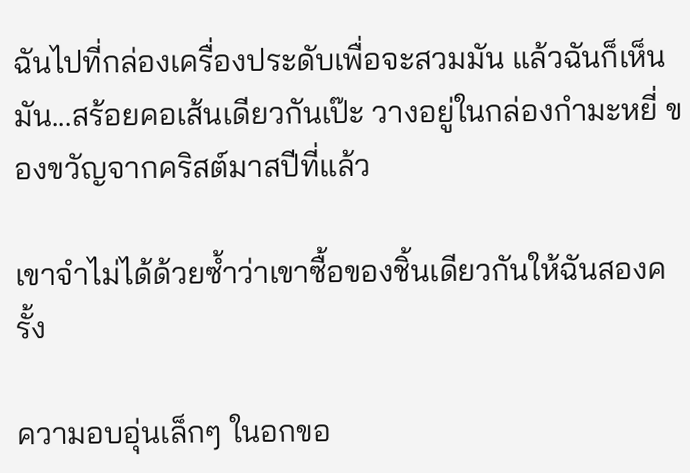ฉันไปที่กล่องเครื่องประดับเพื่อจะสวมมัน แล้วฉันก็เห็นมัน...สร้อยคอเส้นเดียวกันเป๊ะ วางอยู่ในกล่องกำมะหยี่ ของขวัญจากคริสต์มาสปีที่แล้ว

เขาจำไม่ได้ด้วยซ้ำว่าเขาซื้อของชิ้นเดียวกันให้ฉันสองครั้ง

ความอบอุ่นเล็กๆ ในอกขอ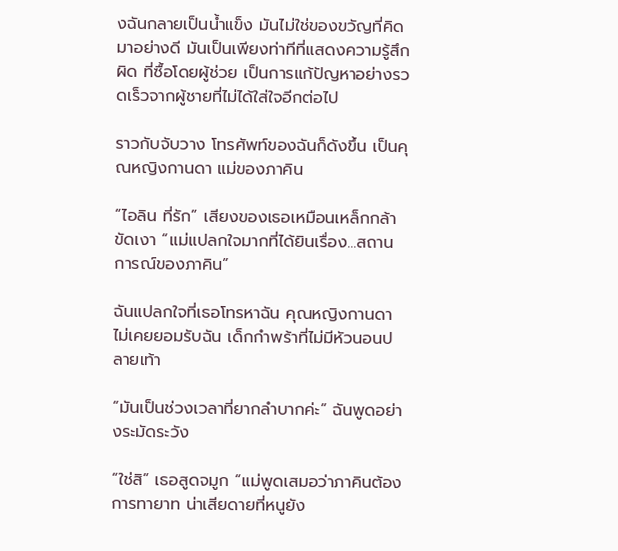งฉันกลายเป็นน้ำแข็ง มันไม่ใช่ของขวัญที่คิดมาอย่างดี มันเป็นเพียงท่าทีที่แสดงความรู้สึกผิด ที่ซื้อโดยผู้ช่วย เป็นการแก้ปัญหาอย่างรวดเร็วจากผู้ชายที่ไม่ได้ใส่ใจอีกต่อไป

ราวกับจับวาง โทรศัพท์ของฉันก็ดังขึ้น เป็นคุณหญิงกานดา แม่ของภาคิน

“ไอลิน ที่รัก” เสียงของเธอเหมือนเหล็กกล้าขัดเงา “แม่แปลกใจมากที่ได้ยินเรื่อง...สถานการณ์ของภาคิน”

ฉันแปลกใจที่เธอโทรหาฉัน คุณหญิงกานดาไม่เคยยอมรับฉัน เด็กกำพร้าที่ไม่มีหัวนอนปลายเท้า

“มันเป็นช่วงเวลาที่ยากลำบากค่ะ” ฉันพูดอย่างระมัดระวัง

“ใช่สิ” เธอสูดจมูก “แม่พูดเสมอว่าภาคินต้องการทายาท น่าเสียดายที่หนูยัง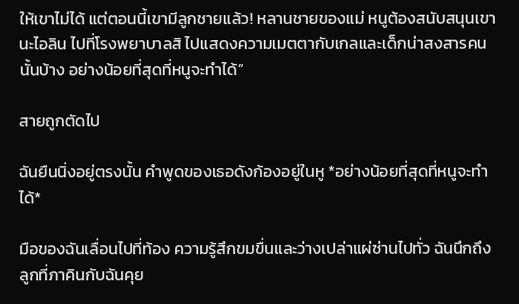ให้เขาไม่ได้ แต่ตอนนี้เขามีลูกชายแล้ว! หลานชายของแม่ หนูต้องสนับสนุนเขานะไอลิน ไปที่โรงพยาบาลสิ ไปแสดงความเมตตากับเกลและเด็กน่าสงสารคนนั้นบ้าง อย่างน้อยที่สุดที่หนูจะทำได้”

สายถูกตัดไป

ฉันยืนนิ่งอยู่ตรงนั้น คำพูดของเธอดังก้องอยู่ในหู *อย่างน้อยที่สุดที่หนูจะทำได้*

มือของฉันเลื่อนไปที่ท้อง ความรู้สึกขมขื่นและว่างเปล่าแผ่ซ่านไปทั่ว ฉันนึกถึงลูกที่ภาคินกับฉันคุย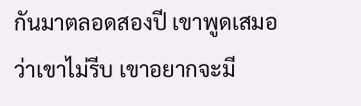กันมาตลอดสองปี เขาพูดเสมอว่าเขาไม่รีบ เขาอยากจะมี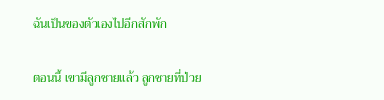ฉันเป็นของตัวเองไปอีกสักพัก

ตอนนี้ เขามีลูกชายแล้ว ลูกชายที่ป่วย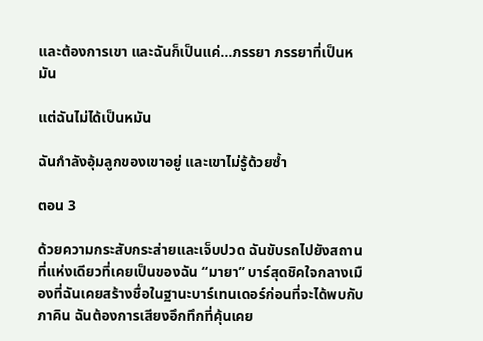และต้องการเขา และฉันก็เป็นแค่...ภรรยา ภรรยาที่เป็นหมัน

แต่ฉันไม่ได้เป็นหมัน

ฉันกำลังอุ้มลูกของเขาอยู่ และเขาไม่รู้ด้วยซ้ำ

ตอน 3

ด้วยความกระสับกระส่ายและเจ็บปวด ฉันขับรถไปยังสถานที่แห่งเดียวที่เคยเป็นของฉัน “มายา” บาร์สุดชิคใจกลางเมืองที่ฉันเคยสร้างชื่อในฐานะบาร์เทนเดอร์ก่อนที่จะได้พบกับภาคิน ฉันต้องการเสียงอึกทึกที่คุ้นเคย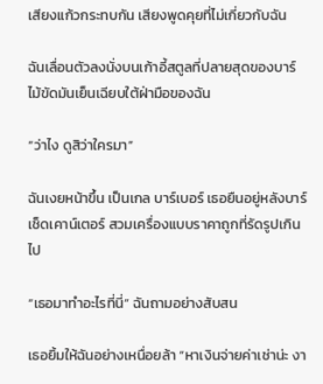เสียงแก้วกระทบกัน เสียงพูดคุยที่ไม่เกี่ยวกับฉัน

ฉันเลื่อนตัวลงนั่งบนเก้าอี้สตูลที่ปลายสุดของบาร์ ไม้ขัดมันเย็นเฉียบใต้ฝ่ามือของฉัน

“ว่าไง ดูสิว่าใครมา”

ฉันเงยหน้าขึ้น เป็นเกล บาร์เบอร์ เธอยืนอยู่หลังบาร์ เช็ดเคาน์เตอร์ สวมเครื่องแบบราคาถูกที่รัดรูปเกินไป

“เธอมาทำอะไรที่นี่” ฉันถามอย่างสับสน

เธอยิ้มให้ฉันอย่างเหนื่อยล้า “หาเงินจ่ายค่าเช่าน่ะ งา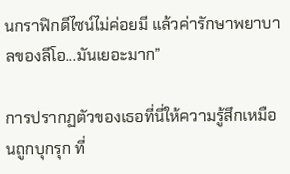นกราฟิกดีไซน์ไม่ค่อยมี แล้วค่ารักษาพยาบาลของลีโอ...มันเยอะมาก”

การปรากฏตัวของเธอที่นี่ให้ความรู้สึกเหมือนถูกบุกรุก ที่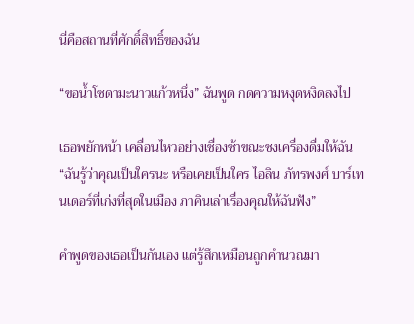นี่คือสถานที่ศักดิ์สิทธิ์ของฉัน

“ขอน้ำโซดามะนาวแก้วหนึ่ง” ฉันพูด กดความหงุดหงิดลงไป

เธอพยักหน้า เคลื่อนไหวอย่างเชื่องช้าขณะชงเครื่องดื่มให้ฉัน “ฉันรู้ว่าคุณเป็นใครนะ หรือเคยเป็นใคร ไอลิน ภัทรพงศ์ บาร์เทนเดอร์ที่เก่งที่สุดในเมือง ภาคินเล่าเรื่องคุณให้ฉันฟัง”

คำพูดของเธอเป็นกันเอง แต่รู้สึกเหมือนถูกคำนวณมา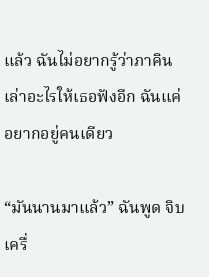แล้ว ฉันไม่อยากรู้ว่าภาคินเล่าอะไรให้เธอฟังอีก ฉันแค่อยากอยู่คนเดียว

“มันนานมาแล้ว” ฉันพูด จิบเครื่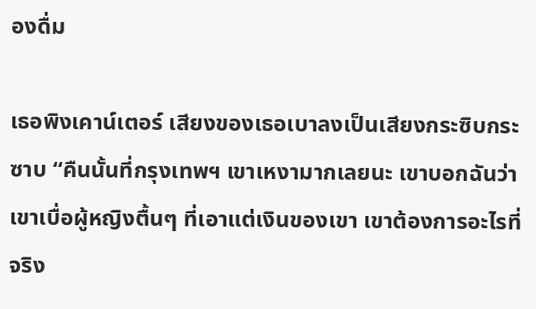องดื่ม

เธอพิงเคาน์เตอร์ เสียงของเธอเบาลงเป็นเสียงกระซิบกระซาบ “คืนนั้นที่กรุงเทพฯ เขาเหงามากเลยนะ เขาบอกฉันว่าเขาเบื่อผู้หญิงตื้นๆ ที่เอาแต่เงินของเขา เขาต้องการอะไรที่จริง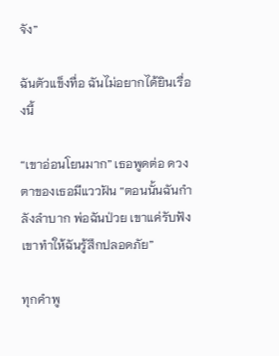จัง”

ฉันตัวแข็งทื่อ ฉันไม่อยากได้ยินเรื่องนี้

“เขาอ่อนโยนมาก” เธอพูดต่อ ดวงตาของเธอมีแววฝัน “ตอนนั้นฉันกำลังลำบาก พ่อฉันป่วย เขาแค่รับฟัง เขาทำให้ฉันรู้สึกปลอดภัย”

ทุกคำพู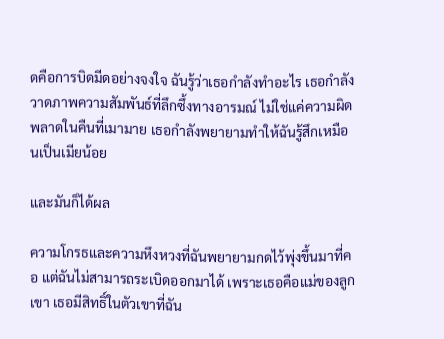ดคือการบิดมีดอย่างจงใจ ฉันรู้ว่าเธอกำลังทำอะไร เธอกำลังวาดภาพความสัมพันธ์ที่ลึกซึ้งทางอารมณ์ ไม่ใช่แค่ความผิดพลาดในคืนที่เมามาย เธอกำลังพยายามทำให้ฉันรู้สึกเหมือนเป็นเมียน้อย

และมันก็ได้ผล

ความโกรธและความหึงหวงที่ฉันพยายามกดไว้พุ่งขึ้นมาที่คอ แต่ฉันไม่สามารถระเบิดออกมาได้ เพราะเธอคือแม่ของลูกเขา เธอมีสิทธิ์ในตัวเขาที่ฉัน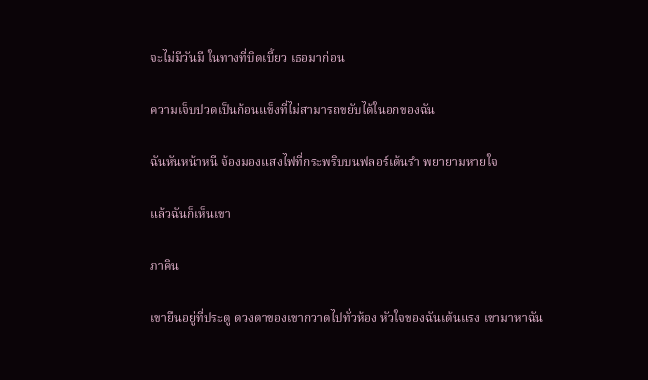จะไม่มีวันมี ในทางที่บิดเบี้ยว เธอมาก่อน

ความเจ็บปวดเป็นก้อนแข็งที่ไม่สามารถขยับได้ในอกของฉัน

ฉันหันหน้าหนี จ้องมองแสงไฟที่กระพริบบนฟลอร์เต้นรำ พยายามหายใจ

แล้วฉันก็เห็นเขา

ภาคิน

เขายืนอยู่ที่ประตู ดวงตาของเขากวาดไปทั่วห้อง หัวใจของฉันเต้นแรง เขามาหาฉัน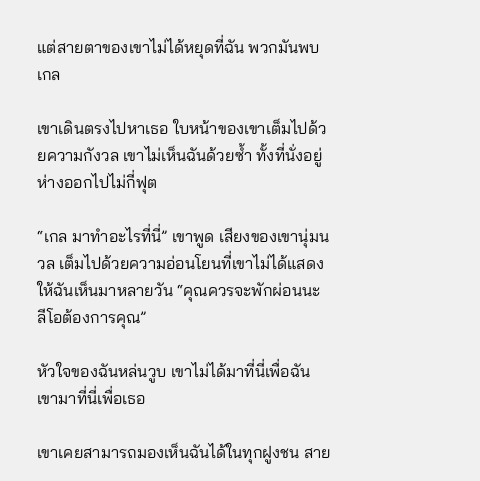แต่สายตาของเขาไม่ได้หยุดที่ฉัน พวกมันพบเกล

เขาเดินตรงไปหาเธอ ใบหน้าของเขาเต็มไปด้วยความกังวล เขาไม่เห็นฉันด้วยซ้ำ ทั้งที่นั่งอยู่ห่างออกไปไม่กี่ฟุต

“เกล มาทำอะไรที่นี่” เขาพูด เสียงของเขานุ่มนวล เต็มไปด้วยความอ่อนโยนที่เขาไม่ได้แสดงให้ฉันเห็นมาหลายวัน “คุณควรจะพักผ่อนนะ ลีโอต้องการคุณ”

หัวใจของฉันหล่นวูบ เขาไม่ได้มาที่นี่เพื่อฉัน เขามาที่นี่เพื่อเธอ

เขาเคยสามารถมองเห็นฉันได้ในทุกฝูงชน สาย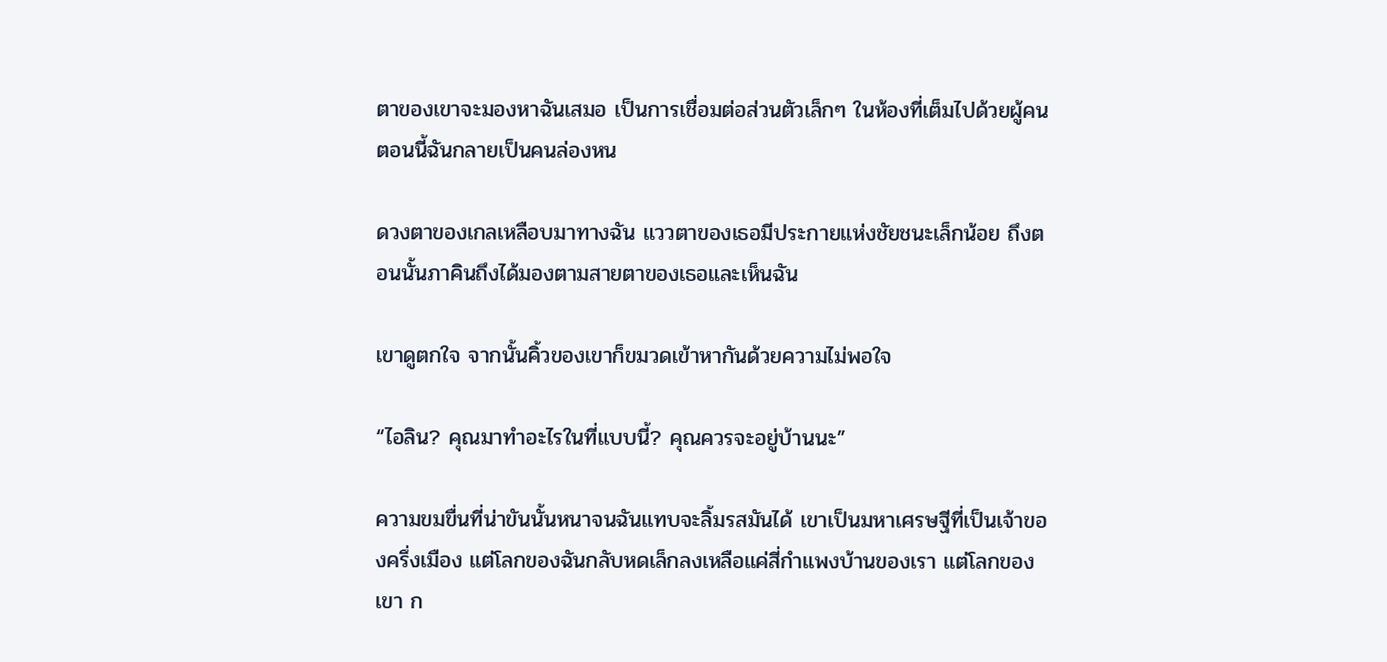ตาของเขาจะมองหาฉันเสมอ เป็นการเชื่อมต่อส่วนตัวเล็กๆ ในห้องที่เต็มไปด้วยผู้คน ตอนนี้ฉันกลายเป็นคนล่องหน

ดวงตาของเกลเหลือบมาทางฉัน แววตาของเธอมีประกายแห่งชัยชนะเล็กน้อย ถึงตอนนั้นภาคินถึงได้มองตามสายตาของเธอและเห็นฉัน

เขาดูตกใจ จากนั้นคิ้วของเขาก็ขมวดเข้าหากันด้วยความไม่พอใจ

“ไอลิน? คุณมาทำอะไรในที่แบบนี้? คุณควรจะอยู่บ้านนะ”

ความขมขื่นที่น่าขันนั้นหนาจนฉันแทบจะลิ้มรสมันได้ เขาเป็นมหาเศรษฐีที่เป็นเจ้าของครึ่งเมือง แต่โลกของฉันกลับหดเล็กลงเหลือแค่สี่กำแพงบ้านของเรา แต่โลกของเขา ก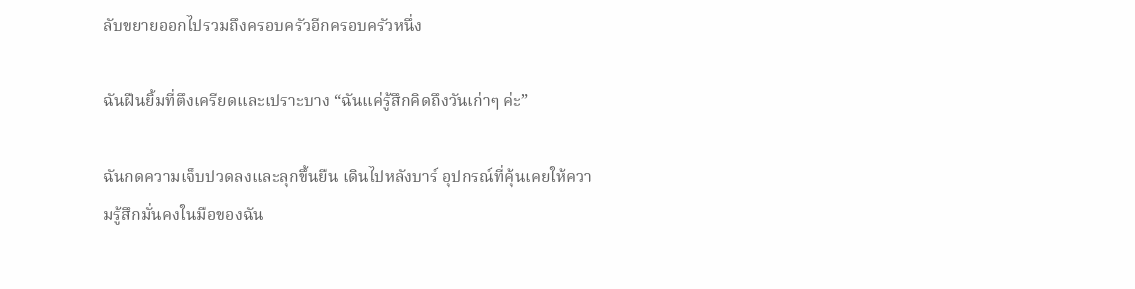ลับขยายออกไปรวมถึงครอบครัวอีกครอบครัวหนึ่ง

ฉันฝืนยิ้มที่ตึงเครียดและเปราะบาง “ฉันแค่รู้สึกคิดถึงวันเก่าๆ ค่ะ”

ฉันกดความเจ็บปวดลงและลุกขึ้นยืน เดินไปหลังบาร์ อุปกรณ์ที่คุ้นเคยให้ความรู้สึกมั่นคงในมือของฉัน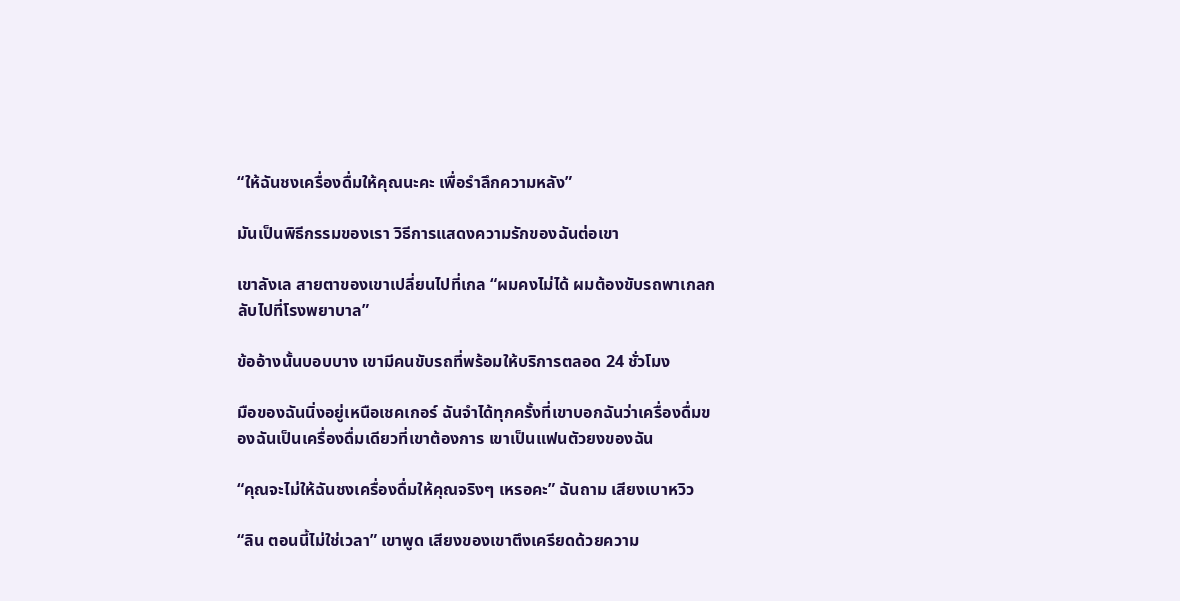“ให้ฉันชงเครื่องดื่มให้คุณนะคะ เพื่อรำลึกความหลัง”

มันเป็นพิธีกรรมของเรา วิธีการแสดงความรักของฉันต่อเขา

เขาลังเล สายตาของเขาเปลี่ยนไปที่เกล “ผมคงไม่ได้ ผมต้องขับรถพาเกลกลับไปที่โรงพยาบาล”

ข้ออ้างนั้นบอบบาง เขามีคนขับรถที่พร้อมให้บริการตลอด 24 ชั่วโมง

มือของฉันนิ่งอยู่เหนือเชคเกอร์ ฉันจำได้ทุกครั้งที่เขาบอกฉันว่าเครื่องดื่มของฉันเป็นเครื่องดื่มเดียวที่เขาต้องการ เขาเป็นแฟนตัวยงของฉัน

“คุณจะไม่ให้ฉันชงเครื่องดื่มให้คุณจริงๆ เหรอคะ” ฉันถาม เสียงเบาหวิว

“ลิน ตอนนี้ไม่ใช่เวลา” เขาพูด เสียงของเขาตึงเครียดด้วยความ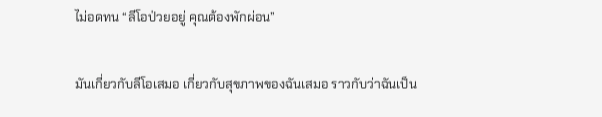ไม่อดทน “ลีโอป่วยอยู่ คุณต้องพักผ่อน”

มันเกี่ยวกับลีโอเสมอ เกี่ยวกับสุขภาพของฉันเสมอ ราวกับว่าฉันเป็น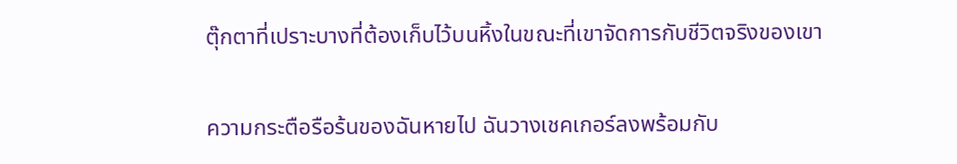ตุ๊กตาที่เปราะบางที่ต้องเก็บไว้บนหิ้งในขณะที่เขาจัดการกับชีวิตจริงของเขา

ความกระตือรือร้นของฉันหายไป ฉันวางเชคเกอร์ลงพร้อมกับ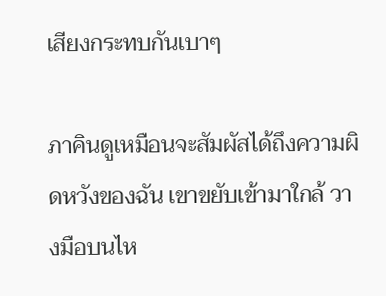เสียงกระทบกันเบาๆ

ภาคินดูเหมือนจะสัมผัสได้ถึงความผิดหวังของฉัน เขาขยับเข้ามาใกล้ วางมือบนไห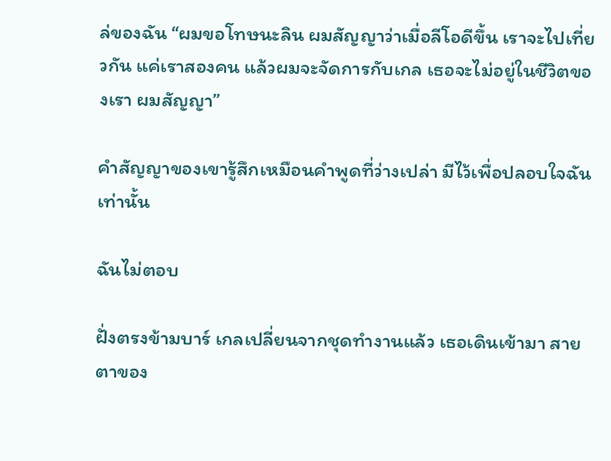ล่ของฉัน “ผมขอโทษนะลิน ผมสัญญาว่าเมื่อลีโอดีขึ้น เราจะไปเที่ยวกัน แค่เราสองคน แล้วผมจะจัดการกับเกล เธอจะไม่อยู่ในชีวิตของเรา ผมสัญญา”

คำสัญญาของเขารู้สึกเหมือนคำพูดที่ว่างเปล่า มีไว้เพื่อปลอบใจฉันเท่านั้น

ฉันไม่ตอบ

ฝั่งตรงข้ามบาร์ เกลเปลี่ยนจากชุดทำงานแล้ว เธอเดินเข้ามา สายตาของ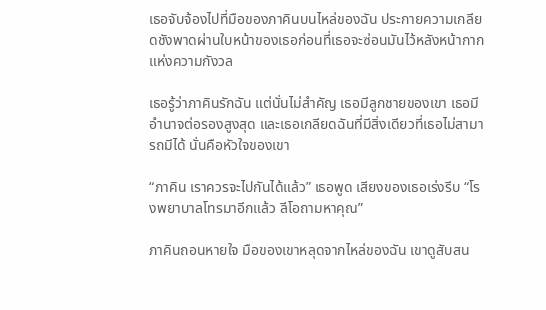เธอจับจ้องไปที่มือของภาคินบนไหล่ของฉัน ประกายความเกลียดชังพาดผ่านใบหน้าของเธอก่อนที่เธอจะซ่อนมันไว้หลังหน้ากากแห่งความกังวล

เธอรู้ว่าภาคินรักฉัน แต่นั่นไม่สำคัญ เธอมีลูกชายของเขา เธอมีอำนาจต่อรองสูงสุด และเธอเกลียดฉันที่มีสิ่งเดียวที่เธอไม่สามารถมีได้ นั่นคือหัวใจของเขา

“ภาคิน เราควรจะไปกันได้แล้ว” เธอพูด เสียงของเธอเร่งรีบ “โรงพยาบาลโทรมาอีกแล้ว ลีโอถามหาคุณ”

ภาคินถอนหายใจ มือของเขาหลุดจากไหล่ของฉัน เขาดูสับสน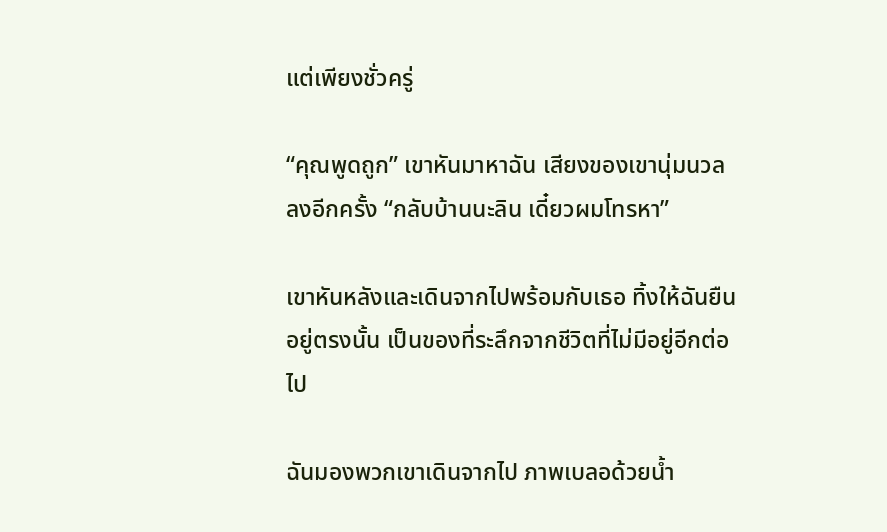แต่เพียงชั่วครู่

“คุณพูดถูก” เขาหันมาหาฉัน เสียงของเขานุ่มนวลลงอีกครั้ง “กลับบ้านนะลิน เดี๋ยวผมโทรหา”

เขาหันหลังและเดินจากไปพร้อมกับเธอ ทิ้งให้ฉันยืนอยู่ตรงนั้น เป็นของที่ระลึกจากชีวิตที่ไม่มีอยู่อีกต่อไป

ฉันมองพวกเขาเดินจากไป ภาพเบลอด้วยน้ำ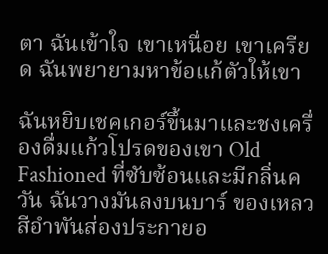ตา ฉันเข้าใจ เขาเหนื่อย เขาเครียด ฉันพยายามหาข้อแก้ตัวให้เขา

ฉันหยิบเชคเกอร์ขึ้นมาและชงเครื่องดื่มแก้วโปรดของเขา Old Fashioned ที่ซับซ้อนและมีกลิ่นควัน ฉันวางมันลงบนบาร์ ของเหลวสีอำพันส่องประกายอ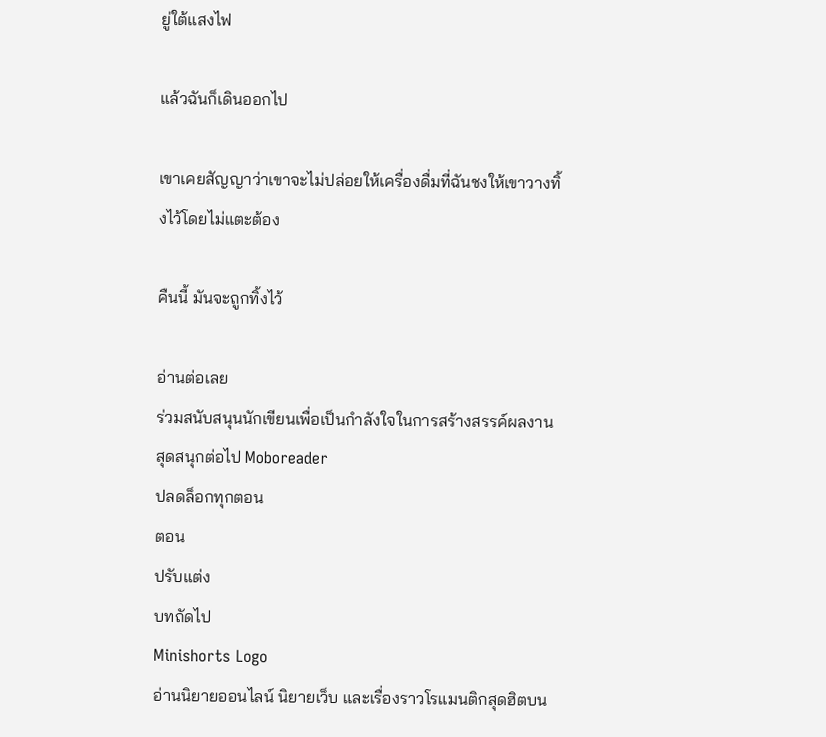ยู่ใต้แสงไฟ

แล้วฉันก็เดินออกไป

เขาเคยสัญญาว่าเขาจะไม่ปล่อยให้เครื่องดื่มที่ฉันชงให้เขาวางทิ้งไว้โดยไม่แตะต้อง

คืนนี้ มันจะถูกทิ้งไว้

อ่านต่อเลย
ร่วมสนับสนุนนักเขียนเพื่อเป็นกำลังใจในการสร้างสรรค์ผลงานสุดสนุกต่อไป Moboreader
ปลดล็อกทุกตอน
ตอน
ปรับแต่ง
บทถัดไป
Minishorts Logo
อ่านนิยายออนไลน์ นิยายเว็บ และเรื่องราวโรแมนติกสุดฮิตบน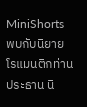MiniShorts พบกับนิยายโรแมนติกท่านประธาน นิ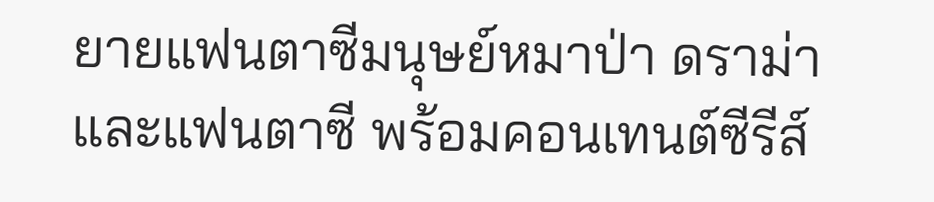ยายแฟนตาซีมนุษย์หมาป่า ดราม่า และแฟนตาซี พร้อมคอนเทนต์ซีรีส์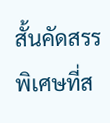สั้นคัดสรรพิเศษที่ส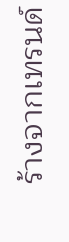ร้างจากเทรนด์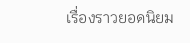เรื่องราวยอดนิยม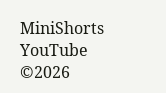MiniShorts YouTube
©2026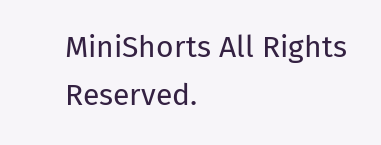MiniShorts All Rights Reserved.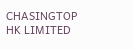CHASINGTOP HK LIMITED